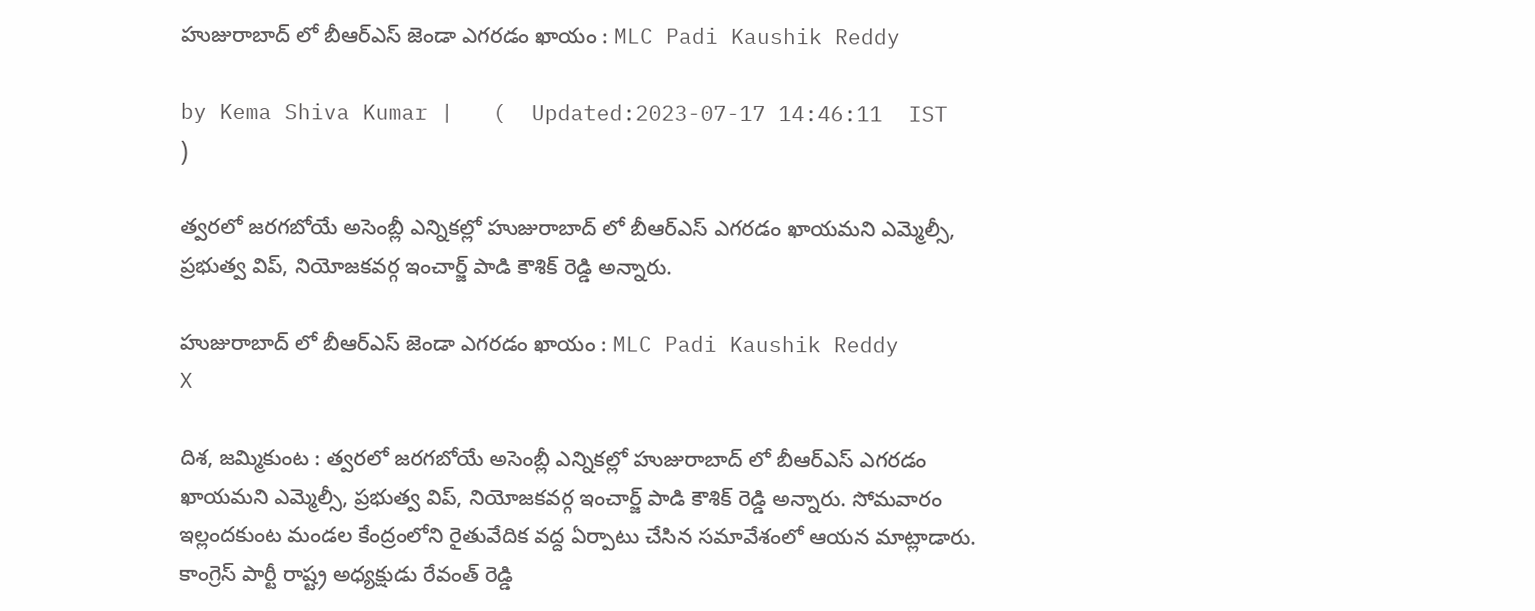హుజురాబాద్ లో బీఆర్ఎస్ జెండా ఎగరడం ఖాయం : MLC Padi Kaushik Reddy

by Kema Shiva Kumar |   (  Updated:2023-07-17 14:46:11  IST  )

త్వరలో జరగబోయే అసెంబ్లీ ఎన్నికల్లో హుజురాబాద్ లో బీఆర్ఎస్ ఎగరడం ఖాయమని ఎమ్మెల్సీ, ప్రభుత్వ విప్, నియోజకవర్గ ఇంచార్జ్ పాడి కౌశిక్ రెడ్డి అన్నారు.

హుజురాబాద్ లో బీఆర్ఎస్ జెండా ఎగరడం ఖాయం : MLC Padi Kaushik Reddy
X

దిశ, జమ్మికుంట : త్వరలో జరగబోయే అసెంబ్లీ ఎన్నికల్లో హుజురాబాద్ లో బీఆర్ఎస్ ఎగరడం ఖాయమని ఎమ్మెల్సీ, ప్రభుత్వ విప్, నియోజకవర్గ ఇంచార్జ్ పాడి కౌశిక్ రెడ్డి అన్నారు. సోమవారం ఇల్లందకుంట మండల కేంద్రంలోని రైతువేదిక వద్ద ఏర్పాటు చేసిన సమావేశంలో ఆయన మాట్లాడారు. కాంగ్రెస్ పార్టీ రాష్ట్ర అధ్యక్షుడు రేవంత్ రెడ్డి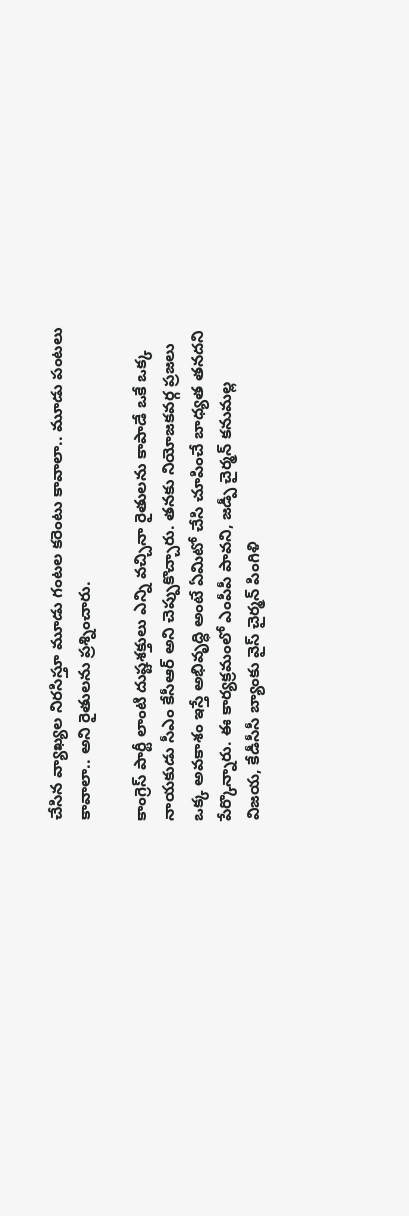చేసిన వ్యాఖ్యల నిరసిస్తూ మూడు గంటల కరెంటు కావాలా.. మూడు పంటలు కావాలా.. అని రైతులను ప్రశ్నించారు.

కాంగ్రెస్ పార్టీ లాంటి దుష్టశక్తులు ఎన్ని వచ్చినా రైతులను కాపాడే ఒకే ఒక్క నాయకుడు సీఎం కేసీఆర్ అని చెప్పుకొచ్చారు. తనకు నియోజకవర్గ ప్రజలు ఒక్క అవకాశం ఇస్తే అభివృద్ధి అంటే ఏమిటో చేసి చూపించే బాధ్యత తనదని పేర్కొన్నారు. ఈ కార్యక్రమంలో ఎంపీపీ పావని, జడ్పీ చైర్మన్ కనుమల్ల విజయ, కేడీసీసీ బ్యాంకు వైస్ చైర్మన్ పింగిళి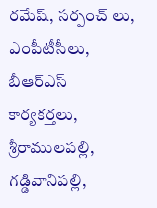రమేష్, సర్పంచ్ లు, ఎంపీటీసీలు, బీఆర్ఎస్ కార్యకర్తలు, శ్రీరాములపల్లి, గడ్డివానిపల్లి,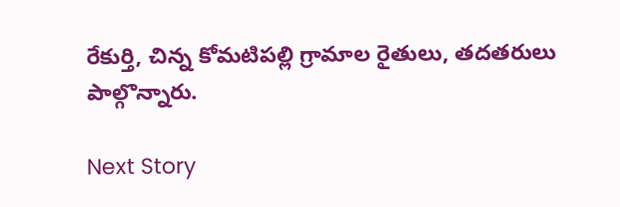రేకుర్తి, చిన్న కోమటిపల్లి గ్రామాల రైతులు, తదతరులు పాల్గొన్నారు.

Next Story